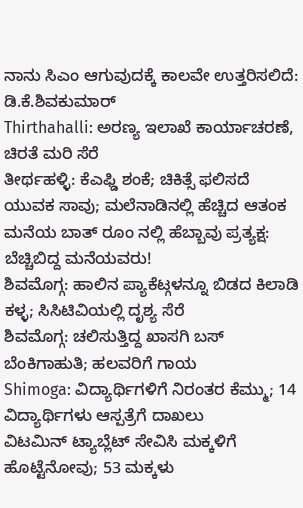ನಾನು ಸಿಎಂ ಆಗುವುದಕ್ಕೆ ಕಾಲವೇ ಉತ್ತರಿಸಲಿದೆ: ಡಿ.ಕೆ.ಶಿವಕುಮಾರ್
Thirthahalli: ಅರಣ್ಯ ಇಲಾಖೆ ಕಾರ್ಯಾಚರಣೆ, ಚಿರತೆ ಮರಿ ಸೆರೆ
ತೀರ್ಥಹಳ್ಳಿ: ಕೆಎಫ್ಡಿ ಶಂಕೆ; ಚಿಕಿತ್ಸೆ ಫಲಿಸದೆ ಯುವಕ ಸಾವು; ಮಲೆನಾಡಿನಲ್ಲಿ ಹೆಚ್ಚಿದ ಆತಂಕ
ಮನೆಯ ಬಾತ್ ರೂಂ ನಲ್ಲಿ ಹೆಬ್ಬಾವು ಪ್ರತ್ಯಕ್ಷ: ಬೆಚ್ಚಿಬಿದ್ದ ಮನೆಯವರು!
ಶಿವಮೊಗ್ಗ: ಹಾಲಿನ ಪ್ಯಾಕೆಟ್ಗಳನ್ನೂ ಬಿಡದ ಕಿಲಾಡಿ ಕಳ್ಳ; ಸಿಸಿಟಿವಿಯಲ್ಲಿ ದೃಶ್ಯ ಸೆರೆ
ಶಿವಮೊಗ್ಗ: ಚಲಿಸುತ್ತಿದ್ದ ಖಾಸಗಿ ಬಸ್ ಬೆಂಕಿಗಾಹುತಿ; ಹಲವರಿಗೆ ಗಾಯ
Shimoga: ವಿದ್ಯಾರ್ಥಿಗಳಿಗೆ ನಿರಂತರ ಕೆಮ್ಮು; 14 ವಿದ್ಯಾರ್ಥಿಗಳು ಆಸ್ಪತ್ರೆಗೆ ದಾಖಲು
ವಿಟಮಿನ್ ಟ್ಯಾಬ್ಲೆಟ್ ಸೇವಿಸಿ ಮಕ್ಕಳಿಗೆ ಹೊಟ್ಟೆನೋವು; 53 ಮಕ್ಕಳು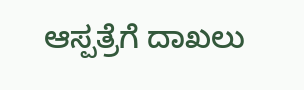ಆಸ್ಪತ್ರೆಗೆ ದಾಖಲು